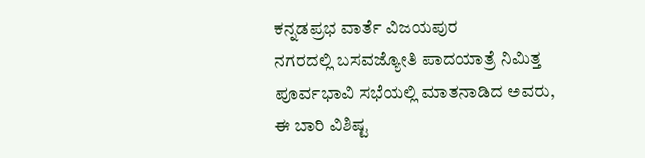ಕನ್ನಡಪ್ರಭ ವಾರ್ತೆ ವಿಜಯಪುರ
ನಗರದಲ್ಲಿ ಬಸವಜ್ಯೋತಿ ಪಾದಯಾತ್ರೆ ನಿಮಿತ್ತ ಪೂರ್ವಭಾವಿ ಸಭೆಯಲ್ಲಿ ಮಾತನಾಡಿದ ಅವರು, ಈ ಬಾರಿ ವಿಶಿಷ್ಟ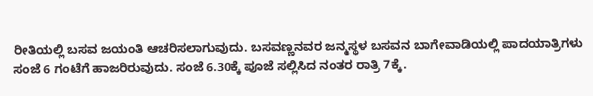ರೀತಿಯಲ್ಲಿ ಬಸವ ಜಯಂತಿ ಆಚರಿಸಲಾಗುವುದು. ಬಸವಣ್ಣನವರ ಜನ್ಮಸ್ಥಳ ಬಸವನ ಬಾಗೇವಾಡಿಯಲ್ಲಿ ಪಾದಯಾತ್ರಿಗಳು ಸಂಜೆ 6 ಗಂಟೆಗೆ ಹಾಜರಿರುವುದು. ಸಂಜೆ 6.30ಕ್ಕೆ ಪೂಜೆ ಸಲ್ಲಿಸಿದ ನಂತರ ರಾತ್ರಿ 7ಕ್ಕೆ.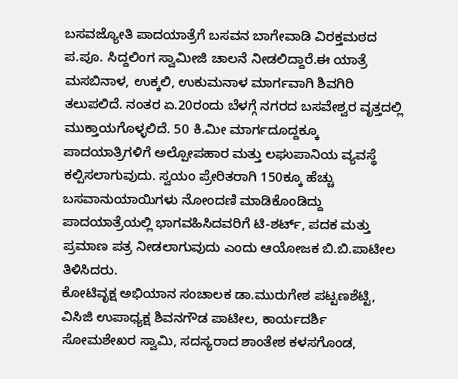ಬಸವಜ್ಯೋತಿ ಪಾದಯಾತ್ರೆಗೆ ಬಸವನ ಬಾಗೇವಾಡಿ ವಿರಕ್ತಮಠದ ಪ.ಪೂ. ಸಿದ್ದಲಿಂಗ ಸ್ವಾಮೀಜಿ ಚಾಲನೆ ನೀಡಲಿದ್ದಾರೆ.ಈ ಯಾತ್ರೆ ಮಸಬಿನಾಳ, ಉಕ್ಕಲಿ, ಉಕುಮನಾಳ ಮಾರ್ಗವಾಗಿ ಶಿವಗಿರಿ ತಲುಪಲಿದೆ. ನಂತರ ಏ.20ರಂದು ಬೆಳಗ್ಗೆ ನಗರದ ಬಸವೇಶ್ವರ ವೃತ್ತದಲ್ಲಿ ಮುಕ್ತಾಯಗೊಳ್ಳಲಿದೆ. 50 ಕಿ.ಮೀ ಮಾರ್ಗದೂದ್ದಕ್ಕೂ ಪಾದಯಾತ್ರಿಗಳಿಗೆ ಅಲ್ಪೋಪಹಾರ ಮತ್ತು ಲಘುಪಾನಿಯ ವ್ಯವಸ್ಥೆ ಕಲ್ಪಿಸಲಾಗುವುದು. ಸ್ವಯಂ ಪ್ರೇರಿತರಾಗಿ 150ಕ್ಕೂ ಹೆಚ್ಚು ಬಸವಾನುಯಾಯಿಗಳು ನೋಂದಣಿ ಮಾಡಿಕೊಂಡಿದ್ದು ಪಾದಯಾತ್ರೆಯಲ್ಲಿ ಭಾಗವಹಿಸಿದವರಿಗೆ ಟಿ-ಶರ್ಟ್, ಪದಕ ಮತ್ತು ಪ್ರಮಾಣ ಪತ್ರ ನೀಡಲಾಗುವುದು ಎಂದು ಆಯೋಜಕ ಬಿ.ಬಿ.ಪಾಟೀಲ ತಿಳಿಸಿದರು.
ಕೋಟಿವೃಕ್ಷ ಅಭಿಯಾನ ಸಂಚಾಲಕ ಡಾ.ಮುರುಗೇಶ ಪಟ್ಟಣಶೆಟ್ಟಿ, ವಿಸಿಜಿ ಉಪಾಧ್ಯಕ್ಷ ಶಿವನಗೌಡ ಪಾಟೀಲ, ಕಾರ್ಯದರ್ಶಿ ಸೋಮಶೇಖರ ಸ್ವಾಮಿ, ಸದಸ್ಯರಾದ ಶಾಂತೇಶ ಕಳಸಗೊಂಡ,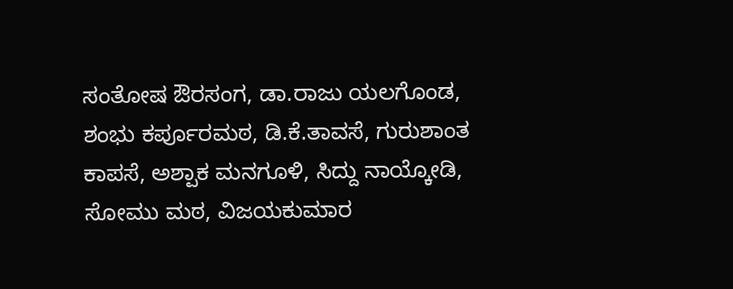ಸಂತೋಷ ಔರಸಂಗ, ಡಾ.ರಾಜು ಯಲಗೊಂಡ, ಶಂಭು ಕರ್ಪೂರಮಠ, ಡಿ.ಕೆ.ತಾವಸೆ, ಗುರುಶಾಂತ ಕಾಪಸೆ, ಅಶ್ಪಾಕ ಮನಗೂಳಿ, ಸಿದ್ದು ನಾಯ್ಕೋಡಿ, ಸೋಮು ಮಠ, ವಿಜಯಕುಮಾರ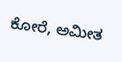ಕೋರೆ, ಅಮೀತ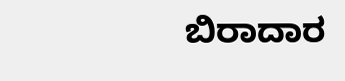ಬಿರಾದಾರ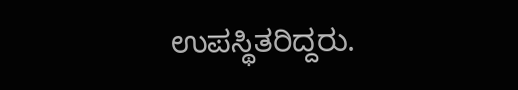ಉಪಸ್ಥಿತರಿದ್ದರು.